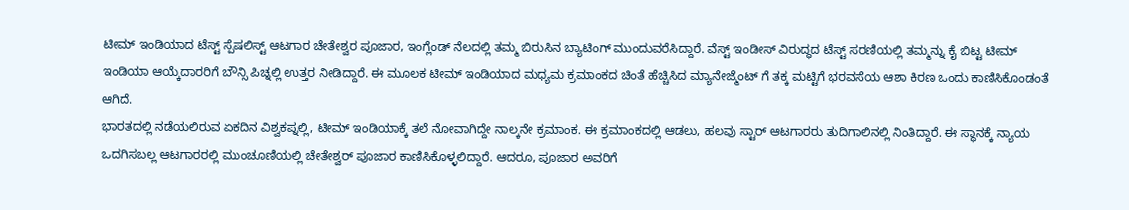ಟೀಮ್ ಇಂಡಿಯಾದ ಟೆಸ್ಟ್ ಸ್ಪೆಷಲಿಸ್ಟ್ ಆಟಗಾರ ಚೇತೇಶ್ವರ ಪೂಜಾರ, ಇಂಗ್ಲೆಂಡ್ ನೆಲದಲ್ಲಿ ತಮ್ಮ ಬಿರುಸಿನ ಬ್ಯಾಟಿಂಗ್ ಮುಂದುವರೆಸಿದ್ದಾರೆ. ವೆಸ್ಟ್ ಇಂಡೀಸ್ ವಿರುದ್ಧದ ಟೆಸ್ಟ್ ಸರಣಿಯಲ್ಲಿ ತಮ್ಮನ್ನು ಕೈ ಬಿಟ್ಟ ಟೀಮ್ ಇಂಡಿಯಾ ಆಯ್ಕೆದಾರರಿಗೆ ಬೌನ್ಸಿ ಪಿಚ್ನಲ್ಲಿ ಉತ್ತರ ನೀಡಿದ್ದಾರೆ. ಈ ಮೂಲಕ ಟೀಮ್ ಇಂಡಿಯಾದ ಮಧ್ಯಮ ಕ್ರಮಾಂಕದ ಚಿಂತೆ ಹೆಚ್ಚಿಸಿದ ಮ್ಯಾನೇಜ್ಮೆಂಟ್ ಗೆ ತಕ್ಕ ಮಟ್ಟಿಗೆ ಭರವಸೆಯ ಆಶಾ ಕಿರಣ ಒಂದು ಕಾಣಿಸಿಕೊಂಡಂತೆ ಆಗಿದೆ.
ಭಾರತದಲ್ಲಿ ನಡೆಯಲಿರುವ ಏಕದಿನ ವಿಶ್ವಕಪ್ನಲ್ಲಿ, ಟೀಮ್ ಇಂಡಿಯಾಕ್ಕೆ ತಲೆ ನೋವಾಗಿದ್ದೇ ನಾಲ್ಕನೇ ಕ್ರಮಾಂಕ. ಈ ಕ್ರಮಾಂಕದಲ್ಲಿ ಆಡಲು, ಹಲವು ಸ್ಟಾರ್ ಆಟಗಾರರು ತುದಿಗಾಲಿನಲ್ಲಿ ನಿಂತಿದ್ದಾರೆ. ಈ ಸ್ಥಾನಕ್ಕೆ ನ್ಯಾಯ ಒದಗಿಸಬಲ್ಲ ಆಟಗಾರರಲ್ಲಿ ಮುಂಚೂಣಿಯಲ್ಲಿ ಚೇತೇಶ್ವರ್ ಪೂಜಾರ ಕಾಣಿಸಿಕೊಳ್ಳಲಿದ್ದಾರೆ. ಆದರೂ, ಪೂಜಾರ ಅವರಿಗೆ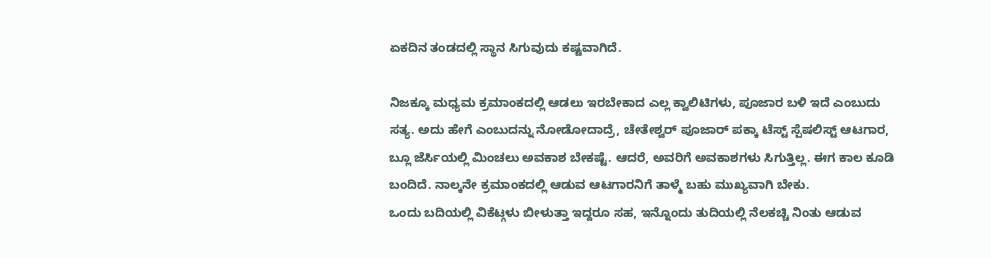ಏಕದಿನ ತಂಡದಲ್ಲಿ ಸ್ಥಾನ ಸಿಗುವುದು ಕಷ್ಟವಾಗಿದೆ.

ನಿಜಕ್ಕೂ ಮಧ್ಯಮ ಕ್ರಮಾಂಕದಲ್ಲಿ ಆಡಲು ಇರಬೇಕಾದ ಎಲ್ಲ ಕ್ವಾಲಿಟಿಗಳು, ಪೂಜಾರ ಬಳಿ ಇದೆ ಎಂಬುದು ಸತ್ಯ. ಅದು ಹೇಗೆ ಎಂಬುದನ್ನು ನೋಡೋದಾದ್ರೆ, ಚೇತೇಶ್ವರ್ ಪೂಜಾರ್ ಪಕ್ಕಾ ಟೆಸ್ಟ್ ಸ್ಪೆಷಲಿಸ್ಟ್ ಆಟಗಾರ, ಬ್ಲೂ ಜೆರ್ಸಿಯಲ್ಲಿ ಮಿಂಚಲು ಅವಕಾಶ ಬೇಕಷ್ಟೆ. ಆದರೆ, ಅವರಿಗೆ ಅವಕಾಶಗಳು ಸಿಗುತ್ತಿಲ್ಲ. ಈಗ ಕಾಲ ಕೂಡಿ ಬಂದಿದೆ. ನಾಲ್ಕನೇ ಕ್ರಮಾಂಕದಲ್ಲಿ ಆಡುವ ಆಟಗಾರನಿಗೆ ತಾಳ್ಮೆ ಬಹು ಮುಖ್ಯವಾಗಿ ಬೇಕು.
ಒಂದು ಬದಿಯಲ್ಲಿ ವಿಕೆಟ್ಗಳು ಬೀಳುತ್ತಾ ಇದ್ದರೂ ಸಹ, ಇನ್ನೊಂದು ತುದಿಯಲ್ಲಿ ನೆಲಕಚ್ಚಿ ನಿಂತು ಆಡುವ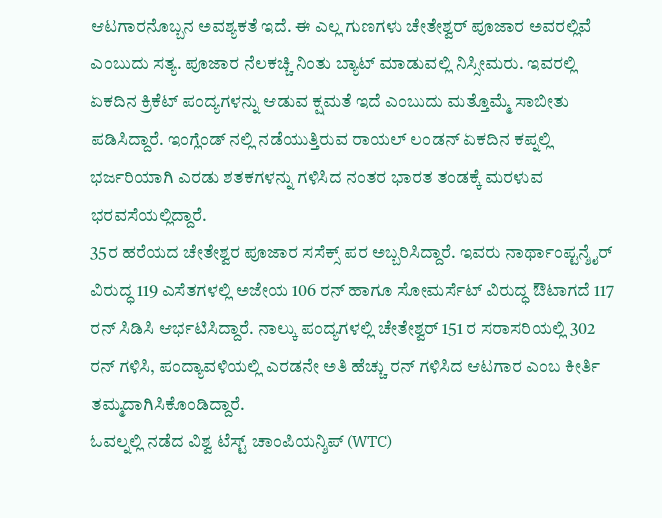ಆಟಗಾರನೊಬ್ಬನ ಅವಶ್ಯಕತೆ ಇದೆ. ಈ ಎಲ್ಲ ಗುಣಗಳು ಚೇತೇಶ್ವರ್ ಪೂಜಾರ ಅವರಲ್ಲಿವೆ ಎಂಬುದು ಸತ್ಯ. ಪೂಜಾರ ನೆಲಕಚ್ಚಿ ನಿಂತು ಬ್ಯಾಟ್ ಮಾಡುವಲ್ಲಿ ನಿಸ್ಸೀಮರು. ಇವರಲ್ಲಿ ಏಕದಿನ ಕ್ರಿಕೆಟ್ ಪಂದ್ಯಗಳನ್ನು ಆಡುವ ಕ್ಷಮತೆ ಇದೆ ಎಂಬುದು ಮತ್ತೊಮ್ಮೆ ಸಾಬೀತು ಪಡಿಸಿದ್ದಾರೆ. ಇಂಗ್ಲೆಂಡ್ ನಲ್ಲಿ ನಡೆಯುತ್ತಿರುವ ರಾಯಲ್ ಲಂಡನ್ ಏಕದಿನ ಕಪ್ನಲ್ಲಿ ಭರ್ಜರಿಯಾಗಿ ಎರಡು ಶತಕಗಳನ್ನು ಗಳಿಸಿದ ನಂತರ ಭಾರತ ತಂಡಕ್ಕೆ ಮರಳುವ ಭರವಸೆಯಲ್ಲಿದ್ದಾರೆ.
35ರ ಹರೆಯದ ಚೇತೇಶ್ವರ ಪೂಜಾರ ಸಸೆಕ್ಸ್ ಪರ ಅಬ್ಬರಿಸಿದ್ದಾರೆ. ಇವರು ನಾರ್ಥಾಂಪ್ಟನ್ಶೈರ್ ವಿರುದ್ಧ 119 ಎಸೆತಗಳಲ್ಲಿ ಅಜೇಯ 106 ರನ್ ಹಾಗೂ ಸೋಮರ್ಸೆಟ್ ವಿರುದ್ಧ ಔಟಾಗದೆ 117 ರನ್ ಸಿಡಿಸಿ ಆರ್ಭಟಿಸಿದ್ದಾರೆ. ನಾಲ್ಕು ಪಂದ್ಯಗಳಲ್ಲಿ ಚೇತೇಶ್ವರ್ 151 ರ ಸರಾಸರಿಯಲ್ಲಿ 302 ರನ್ ಗಳಿಸಿ, ಪಂದ್ಯಾವಳಿಯಲ್ಲಿ ಎರಡನೇ ಅತಿ ಹೆಚ್ಚು ರನ್ ಗಳಿಸಿದ ಆಟಗಾರ ಎಂಬ ಕೀರ್ತಿ ತಮ್ಮದಾಗಿಸಿಕೊಂಡಿದ್ದಾರೆ.
ಓವಲ್ನಲ್ಲಿ ನಡೆದ ವಿಶ್ವ ಟೆಸ್ಟ್ ಚಾಂಪಿಯನ್ಶಿಪ್ (WTC)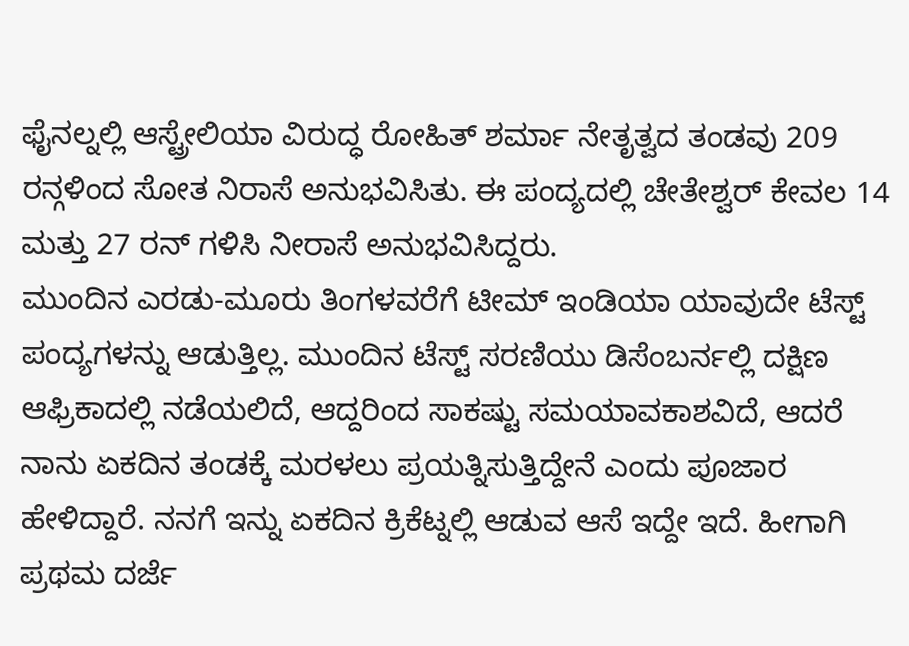ಫೈನಲ್ನಲ್ಲಿ ಆಸ್ಟ್ರೇಲಿಯಾ ವಿರುದ್ಧ ರೋಹಿತ್ ಶರ್ಮಾ ನೇತೃತ್ವದ ತಂಡವು 209 ರನ್ಗಳಿಂದ ಸೋತ ನಿರಾಸೆ ಅನುಭವಿಸಿತು. ಈ ಪಂದ್ಯದಲ್ಲಿ ಚೇತೇಶ್ವರ್ ಕೇವಲ 14 ಮತ್ತು 27 ರನ್ ಗಳಿಸಿ ನೀರಾಸೆ ಅನುಭವಿಸಿದ್ದರು.
ಮುಂದಿನ ಎರಡು-ಮೂರು ತಿಂಗಳವರೆಗೆ ಟೀಮ್ ಇಂಡಿಯಾ ಯಾವುದೇ ಟೆಸ್ಟ್ ಪಂದ್ಯಗಳನ್ನು ಆಡುತ್ತಿಲ್ಲ. ಮುಂದಿನ ಟೆಸ್ಟ್ ಸರಣಿಯು ಡಿಸೆಂಬರ್ನಲ್ಲಿ ದಕ್ಷಿಣ ಆಫ್ರಿಕಾದಲ್ಲಿ ನಡೆಯಲಿದೆ, ಆದ್ದರಿಂದ ಸಾಕಷ್ಟು ಸಮಯಾವಕಾಶವಿದೆ, ಆದರೆ ನಾನು ಏಕದಿನ ತಂಡಕ್ಕೆ ಮರಳಲು ಪ್ರಯತ್ನಿಸುತ್ತಿದ್ದೇನೆ ಎಂದು ಪೂಜಾರ ಹೇಳಿದ್ದಾರೆ. ನನಗೆ ಇನ್ನು ಏಕದಿನ ಕ್ರಿಕೆಟ್ನಲ್ಲಿ ಆಡುವ ಆಸೆ ಇದ್ದೇ ಇದೆ. ಹೀಗಾಗಿ ಪ್ರಥಮ ದರ್ಜೆ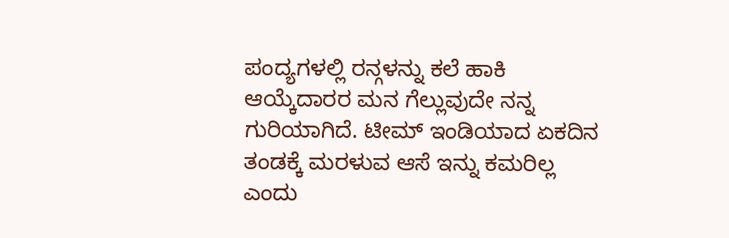ಪಂದ್ಯಗಳಲ್ಲಿ ರನ್ಗಳನ್ನು ಕಲೆ ಹಾಕಿ ಆಯ್ಕೆದಾರರ ಮನ ಗೆಲ್ಲುವುದೇ ನನ್ನ ಗುರಿಯಾಗಿದೆ. ಟೀಮ್ ಇಂಡಿಯಾದ ಏಕದಿನ ತಂಡಕ್ಕೆ ಮರಳುವ ಆಸೆ ಇನ್ನು ಕಮರಿಲ್ಲ ಎಂದು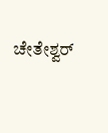ಚೇತೇಶ್ವರ್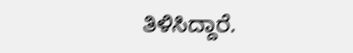ತಿಳಿಸಿದ್ದಾರೆ.